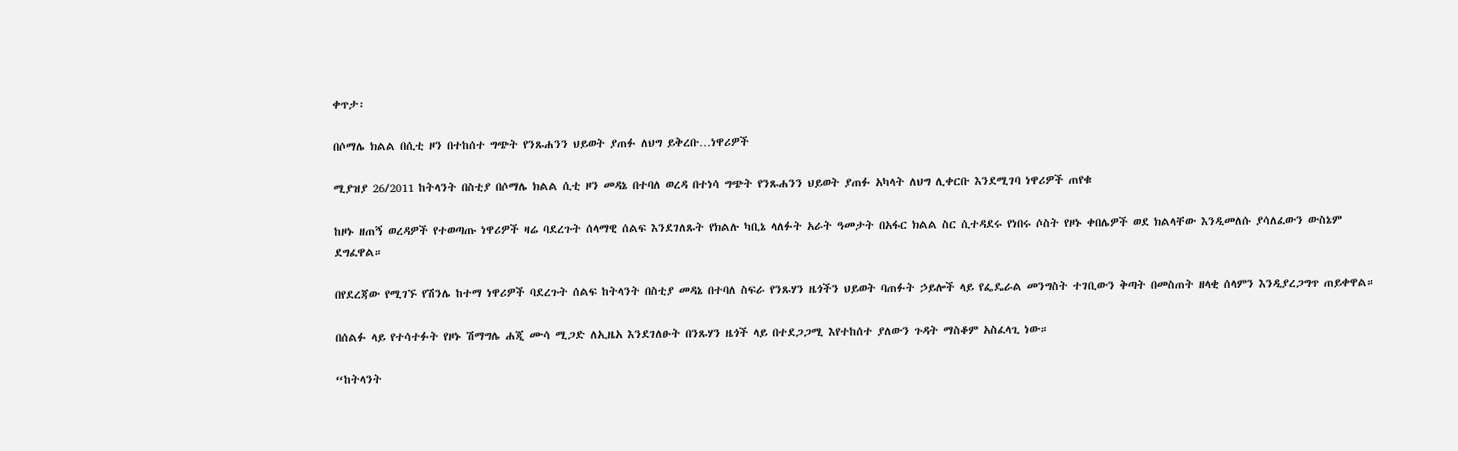ቀጥታ፡

በሶማሌ ክልል በሲቲ ዞን በተከሰተ ግጭት የንጹሐንን ህይወት ያጠፉ ለህግ ይቅረቡ…ነዋሪዎች

ሚያዝያ 26/2011 ከትላንት በስቲያ በሶማሌ ክልል ሲቲ ዞን መዳኔ በተባለ ወረዳ በተነሳ ግጭት የንጹሐንን ህይወት ያጠፉ አካላት ለህግ ሊቀርቡ እንደሚገባ ነዋሪዎች ጠየቁ

ከዞኑ ዘጠኝ ወረዳዎች የተወጣጡ ነዋሪዎች ዛሬ ባደረጉት ሰላማዊ ሰልፍ እንደገለጹት የክልሉ ካቢኔ ላለፉት አራት ዓመታት በአፋር ክልል ስር ሲተዳደሩ የነበሩ ሶስት የዞኑ ቀበሌዎች ወደ ክልላቸው እንዲመለሱ ያሳለፈውን ውስኔም ደግፈዋል።

በየደረጃው የሚገኙ የሽንሌ ከተማ ነዋሪዎች ባደረጉት ሰልፍ ከትላንት በስቲያ መዳኔ በተባለ ስፍራ የንጹሃን ዜጎችን ህይወት ባጠፉት ኃይሎች ላይ የፌዴራል መንግስት ተገቢውን ቅጣት በመስጠት ዘላቂ ሰላምን እንዲያረጋግጥ ጠይቀዋል።

በሰልፉ ላይ የተሳተፉት የዞኑ ሽማግሌ ሐጂ ሙሳ ሚጋድ ለኢዜአ እንደገለፁት በንጹሃን ዜጎች ላይ በተደጋጋሚ እየተከሰተ ያለውን ጉዳት ማስቆም አስፈላጊ ነው።

“ከትላንት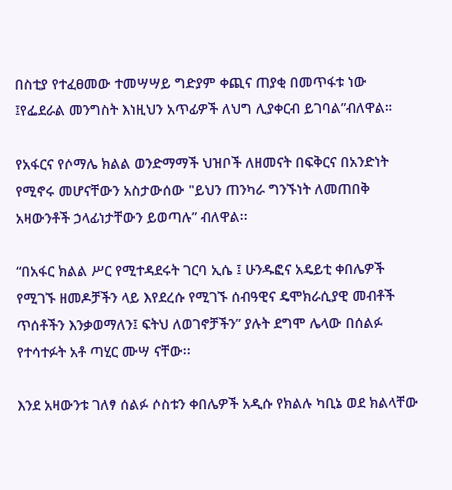በስቲያ የተፈፀመው ተመሣሣይ ግድያም ቀጪና ጠያቂ በመጥፋቱ ነው ፤የፌደራል መንግስት እነዚህን አጥፊዎች ለህግ ሊያቀርብ ይገባል”ብለዋል።

የአፋርና የሶማሌ ክልል ወንድማማች ህዝቦች ለዘመናት በፍቅርና በአንድነት የሚኖሩ መሆናቸውን አስታውሰው "ይህን ጠንካራ ግንኙነት ለመጠበቅ አዛውንቶች ኃላፊነታቸውን ይወጣሉ” ብለዋል፡፡

“በአፋር ክልል ሥር የሚተዳደሩት ገርባ ኢሴ ፤ ሁንዱፎና አዴይቲ ቀበሌዎች የሚገኙ ዘመዶቻችን ላይ እየደረሱ የሚገኙ ሰብዓዊና ዴሞክራሲያዊ መብቶች ጥሰቶችን እንቃወማለን፤ ፍትህ ለወገኖቻችን” ያሉት ደግሞ ሌላው በሰልፉ የተሳተፉት አቶ ጣሂር ሙሣ ናቸው፡፡

እንደ አዛውንቱ ገለፃ ሰልፉ ሶስቱን ቀበሌዎች አዲሱ የክልሉ ካቢኔ ወደ ክልላቸው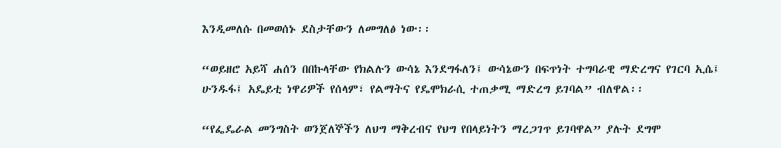እንዲመለሱ በመወሰኑ ደስታቸውን ለመግለፅ ነው፡፡

“ወይዘሮ አይሻ ሐሰን በበኩላቸው የክልሉን ውሳኔ እንደግፋለን፤ ውሳኔውን በፍጥነት ተግባራዊ ማድረግና የገርባ ኢሴ፤ ሁንዱፋ፤ አዴይቲ ነዋሪዎች የሰላም፣ የልማትና የዴሞክራሲ ተጠቃሚ ማድረግ ይገባል” ብለዋል፡፡

“የፌዴራል መንግስት ወንጀለኞችን ለህግ ማቅረብና የህግ የበላይነትን ማረጋገጥ ይገባዋል” ያሉት ደግሞ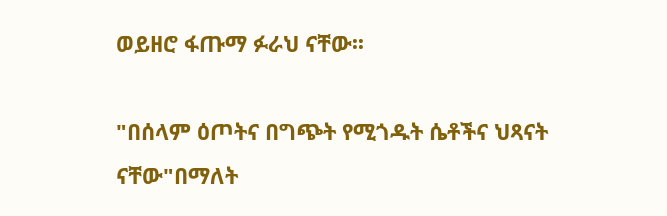ወይዘሮ ፋጡማ ፉራህ ናቸው፡፡

"በሰላም ዕጦትና በግጭት የሚጎዱት ሴቶችና ህጻናት ናቸው"በማለት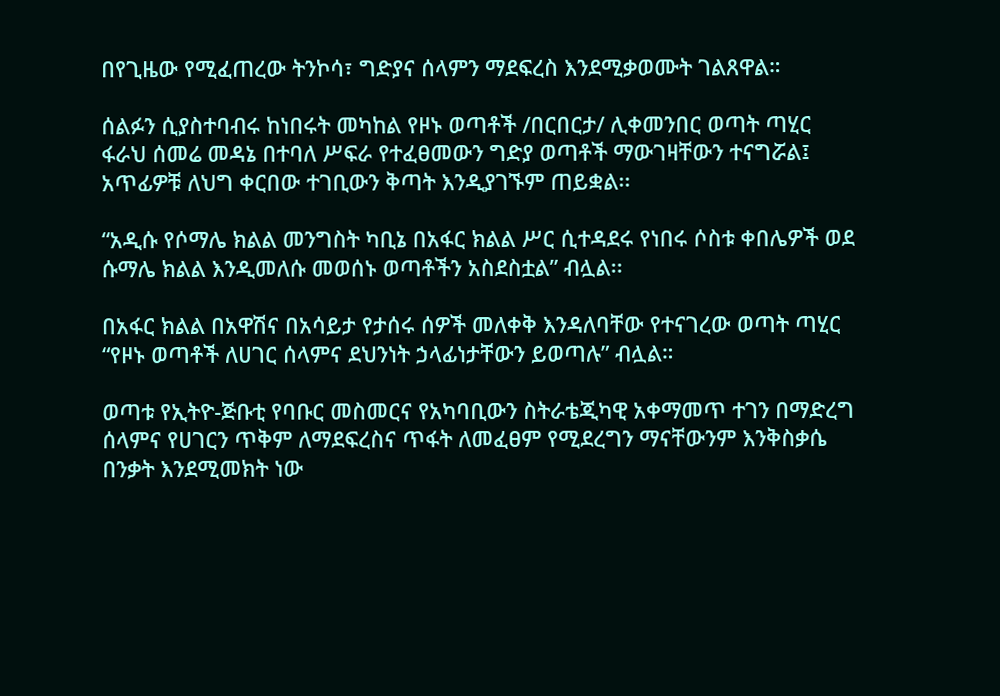በየጊዜው የሚፈጠረው ትንኮሳ፣ ግድያና ሰላምን ማደፍረስ እንደሚቃወሙት ገልጸዋል።

ሰልፉን ሲያስተባብሩ ከነበሩት መካከል የዞኑ ወጣቶች /በርበርታ/ ሊቀመንበር ወጣት ጣሂር ፋራህ ሰመሬ መዳኔ በተባለ ሥፍራ የተፈፀመውን ግድያ ወጣቶች ማውገዛቸውን ተናግሯል፤ አጥፊዎቹ ለህግ ቀርበው ተገቢውን ቅጣት እንዲያገኙም ጠይቋል፡፡

“አዲሱ የሶማሌ ክልል መንግስት ካቢኔ በአፋር ክልል ሥር ሲተዳደሩ የነበሩ ሶስቱ ቀበሌዎች ወደ ሱማሌ ክልል እንዲመለሱ መወሰኑ ወጣቶችን አስደስቷል” ብሏል፡፡

በአፋር ክልል በአዋሽና በአሳይታ የታሰሩ ሰዎች መለቀቅ እንዳለባቸው የተናገረው ወጣት ጣሂር “የዞኑ ወጣቶች ለሀገር ሰላምና ደህንነት ኃላፊነታቸውን ይወጣሉ” ብሏል።

ወጣቱ የኢትዮ-ጅቡቲ የባቡር መስመርና የአካባቢውን ስትራቴጂካዊ አቀማመጥ ተገን በማድረግ ሰላምና የሀገርን ጥቅም ለማደፍረስና ጥፋት ለመፈፀም የሚደረግን ማናቸውንም እንቅስቃሴ በንቃት እንደሚመክት ነው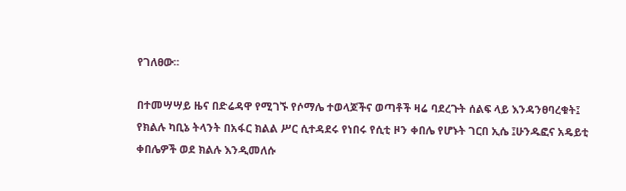የገለፀው፡፡

በተመሣሣይ ዜና በድሬዳዋ የሚገኙ የሶማሌ ተወላጆችና ወጣቶች ዛሬ ባደረጉት ሰልፍ ላይ እንዳንፀባረቁት፤ የክልሉ ካቢኔ ትላንት በአፋር ክልል ሥር ሲተዳደሩ የነበሩ የሲቲ ዞን ቀበሌ የሆኑት ገርበ ኢሴ ፤ሁንዱፎና አዴይቲ ቀበሌዎች ወደ ክልሉ እንዲመለሱ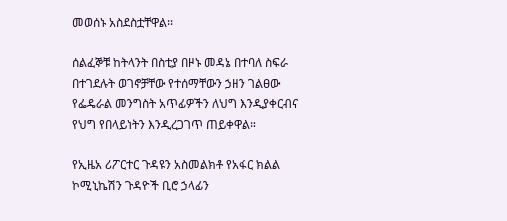መወሰኑ አስደስቷቸዋል፡፡

ሰልፈኞቹ ከትላንት በስቲያ በዞኑ መዳኔ በተባለ ስፍራ በተገደሉት ወገኖቻቸው የተሰማቸውን ኃዘን ገልፀው የፌዴራል መንግስት አጥፊዎችን ለህግ እንዲያቀርብና የህግ የበላይነትን እንዲረጋገጥ ጠይቀዋል።

የኢዜአ ሪፖርተር ጉዳዩን አስመልክቶ የአፋር ክልል ኮሚኒኬሽን ጉዳዮች ቢሮ ኃላፊን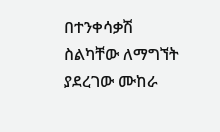በተንቀሳቃሽ ስልካቸው ለማግኘት ያደረገው ሙከራ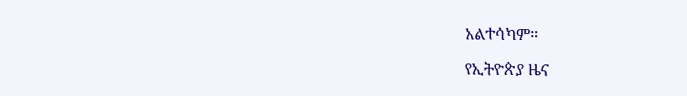አልተሳካም።

የኢትዮጵያ ዜና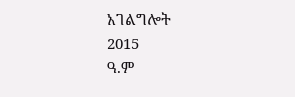አገልግሎት
2015
ዓ.ም